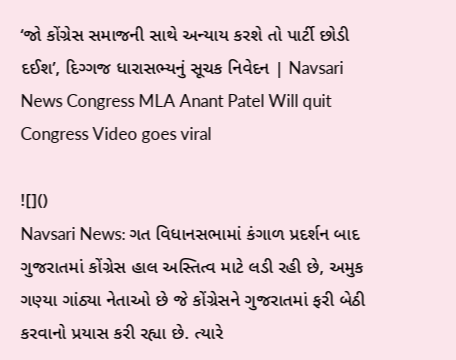‘જો કોંગ્રેસ સમાજની સાથે અન્યાય કરશે તો પાર્ટી છોડી દઈશ’, દિગ્ગજ ધારાસભ્યનું સૂચક નિવેદન | Navsari News Congress MLA Anant Patel Will quit Congress Video goes viral

![]()
Navsari News: ગત વિધાનસભામાં કંગાળ પ્રદર્શન બાદ ગુજરાતમાં કોંગ્રેસ હાલ અસ્તિત્વ માટે લડી રહી છે, અમુક ગણ્યા ગાંઠ્યા નેતાઓ છે જે કોંગ્રેસને ગુજરાતમાં ફરી બેઠી કરવાનો પ્રયાસ કરી રહ્યા છે. ત્યારે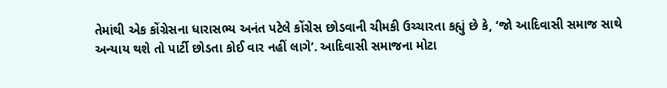તેમાંથી એક કોંગ્રેસના ધારાસભ્ય અનંત પટેલે કોંગ્રેસ છોડવાની ચીમકી ઉચ્ચારતા કહ્યું છે કે, ‘જો આદિવાસી સમાજ સાથે અન્યાય થશે તો પાર્ટી છોડતા કોઈ વાર નહીં લાગે’. આદિવાસી સમાજના મોટા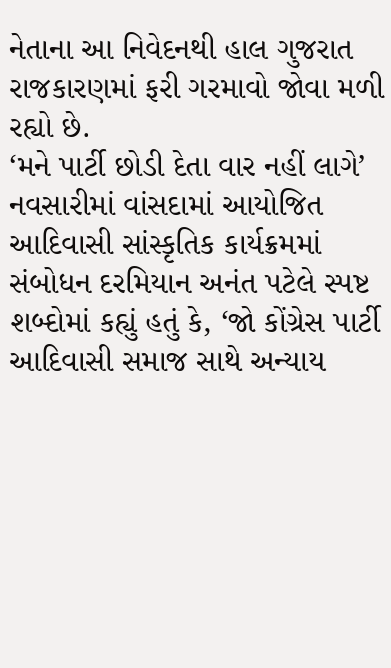નેતાના આ નિવેદનથી હાલ ગુજરાત રાજકારણમાં ફરી ગરમાવો જોવા મળી રહ્યો છે.
‘મને પાર્ટી છોડી દેતા વાર નહીં લાગે’
નવસારીમાં વાંસદામાં આયોજિત આદિવાસી સાંસ્કૃતિક કાર્યક્રમમાં સંબોધન દરમિયાન અનંત પટેલે સ્પષ્ટ શબ્દોમાં કહ્યું હતું કે, ‘જો કોંગ્રેસ પાર્ટી આદિવાસી સમાજ સાથે અન્યાય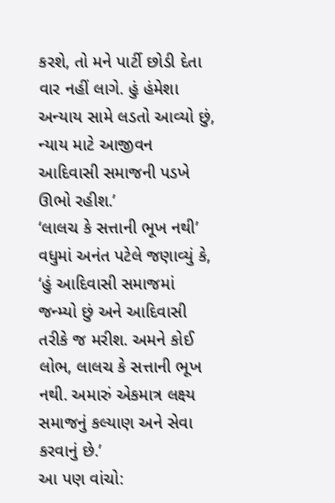કરશે, તો મને પાર્ટી છોડી દેતા વાર નહીં લાગે. હું હંમેશા અન્યાય સામે લડતો આવ્યો છું, ન્યાય માટે આજીવન આદિવાસી સમાજની પડખે ઊભો રહીશ.’
‘લાલચ કે સત્તાની ભૂખ નથી’
વધુમાં અનંત પટેલે જણાવ્યું કે, ‘હું આદિવાસી સમાજમાં જન્મ્યો છું અને આદિવાસી તરીકે જ મરીશ. અમને કોઈ લોભ, લાલચ કે સત્તાની ભૂખ નથી. અમારું એકમાત્ર લક્ષ્ય સમાજનું કલ્યાણ અને સેવા કરવાનું છે.’
આ પણ વાંચો: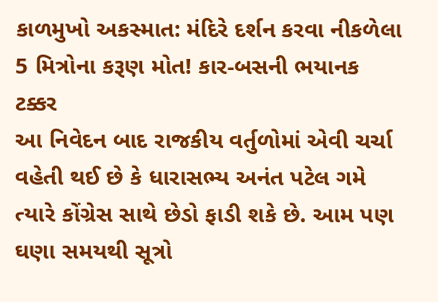કાળમુખો અકસ્માત: મંદિરે દર્શન કરવા નીકળેલા 5 મિત્રોના કરૂણ મોત! કાર-બસની ભયાનક ટક્કર
આ નિવેદન બાદ રાજકીય વર્તુળોમાં એવી ચર્ચા વહેતી થઈ છે કે ધારાસભ્ય અનંત પટેલ ગમે ત્યારે કોંગ્રેસ સાથે છેડો ફાડી શકે છે. આમ પણ ઘણા સમયથી સૂત્રો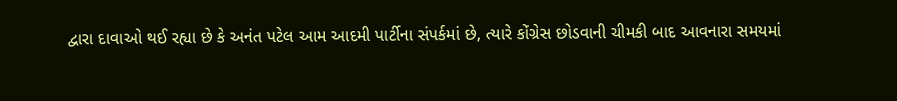દ્વારા દાવાઓ થઈ રહ્યા છે કે અનંત પટેલ આમ આદમી પાર્ટીના સંપર્કમાં છે, ત્યારે કોંગ્રેસ છોડવાની ચીમકી બાદ આવનારા સમયમાં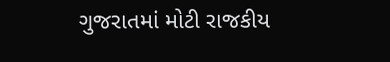ગુજરાતમાં મોટી રાજકીય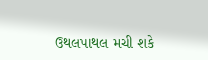ઉથલપાથલ મચી શકે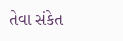તેવા સંકેત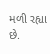મળી રહ્યા છે.